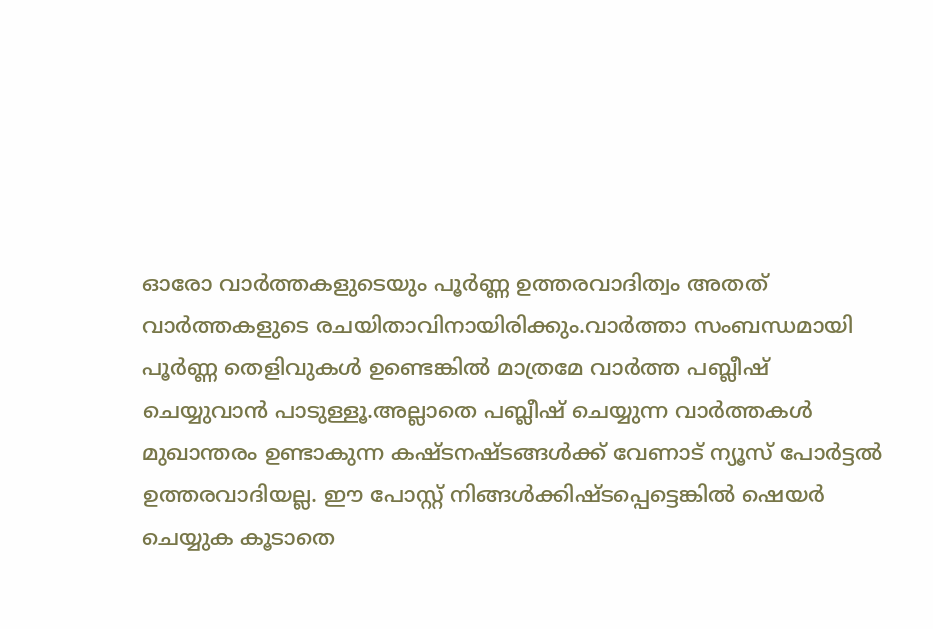ഓരോ വാര്‍ത്തകളുടെയും പൂര്‍ണ്ണ ഉത്തരവാദിത്വം അതത് വാര്‍ത്തകളുടെ രചയിതാവിനായിരിക്കും.വാര്‍ത്താ സംബന്ധമായി പൂര്‍ണ്ണ തെളിവുകള്‍ ഉണ്ടെങ്കില്‍ മാത്രമേ വാര്‍ത്ത പബ്ലീഷ് ചെയ്യുവാന്‍ പാടുള്ളൂ.അല്ലാതെ പബ്ലീഷ് ചെയ്യുന്ന വാര്‍ത്തകള്‍ മുഖാന്തരം ഉണ്ടാകുന്ന കഷ്ടനഷ്ടങ്ങള്‍ക്ക് വേണാട്‌ ന്യൂസ്‌ പോര്‍ട്ടല്‍ ഉത്തരവാദിയല്ല. ഈ പോസ്റ്റ്‌ നിങ്ങള്‍ക്കിഷ്ടപ്പെട്ടെങ്കില്‍ ഷെയര്‍ ചെയ്യുക കൂടാതെ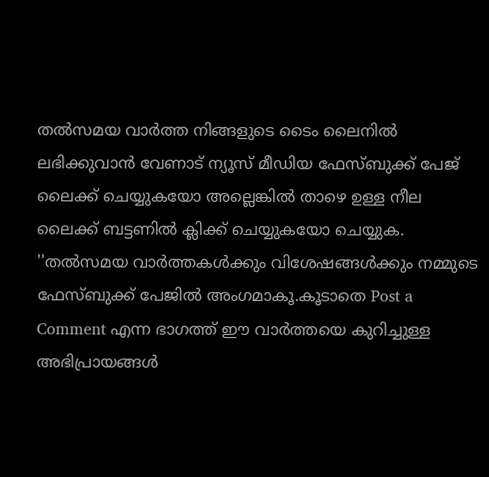തല്‍സമയ വാര്‍ത്ത നിങ്ങളുടെ ടൈം ലൈനില്‍ ലഭിക്കുവാന്‍ വേണാട് ന്യൂസ്‌ മീഡിയ ഫേസ്ബുക്ക് പേജ് ലൈക്ക് ചെയ്യുകയോ അല്ലെങ്കില്‍ താഴെ ഉള്ള നീല ലൈക്ക് ബട്ടണില്‍ ക്ലിക്ക് ചെയ്യുകയോ ചെയ്യുക. ''തല്‍സമയ വാര്‍ത്തകള്‍ക്കും വിശേഷങ്ങള്‍ക്കും നമ്മുടെ ഫേസ്ബുക്ക് പേജിൽ അംഗമാകൂ.കൂടാതെ Post a Comment എന്ന ഭാഗത്ത് ഈ വാര്‍ത്തയെ കുറിച്ചുള്ള അഭിപ്രായങ്ങള്‍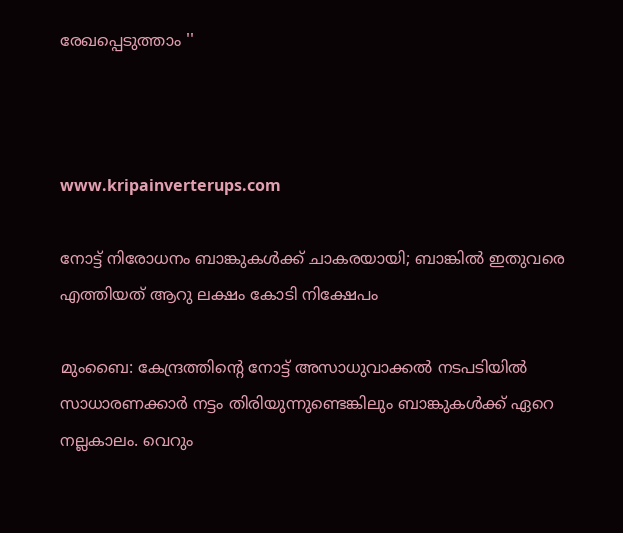രേഖപ്പെടുത്താം ''



www.kripainverterups.com

നോട്ട് നിരോധനം ബാങ്കുകള്‍ക്ക് ചാകരയായി; ബാങ്കില്‍ ഇതുവരെ എത്തിയത് ആറു ലക്ഷം കോടി നിക്ഷേപം

മുംബൈ: കേന്ദ്രത്തിന്‍റെ നോട്ട് അസാധുവാക്കല്‍ നടപടിയില്‍ സാധാരണക്കാര്‍ നട്ടം തിരിയുന്നുണ്ടെങ്കിലും ബാങ്കുകള്‍ക്ക് ഏറെ നല്ലകാലം. വെറും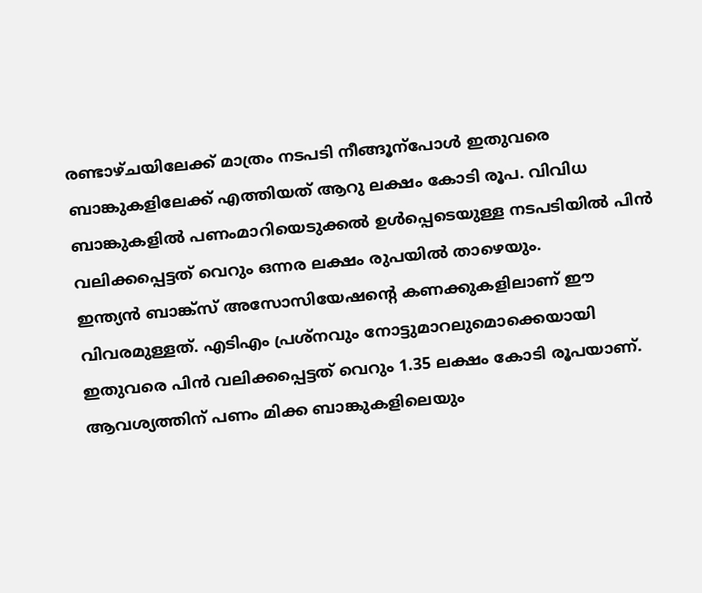രണ്ടാഴ്ചയിലേക്ക് മാത്രം നടപടി നീങ്ങൂന്പോള്‍ ഇതുവരെ ബാങ്കുകളിലേക്ക് എത്തിയത് ആറു ലക്ഷം കോടി രൂപ. വിവിധ ബാങ്കുകളില്‍ പണംമാറിയെടുക്കല്‍ ഉള്‍പ്പെടെയുള്ള നടപടിയില്‍ പിന്‍ വലിക്കപ്പെട്ടത് വെറും ഒന്നര ലക്ഷം രുപയില്‍ താഴെയും.
ഇന്ത്യന്‍ ബാങ്ക്സ് അസോസിയേഷന്‍റെ കണക്കുകളിലാണ് ഈ വിവരമുള്ളത്. എടിഎം പ്രശ്നവും നോട്ടുമാറലുമൊക്കെയായി ഇതുവരെ പിന്‍ വലിക്കപ്പെട്ടത് വെറും 1.35 ലക്ഷം കോടി രൂപയാണ്. ആവശ്യത്തിന് പണം മിക്ക ബാങ്കുകളിലെയും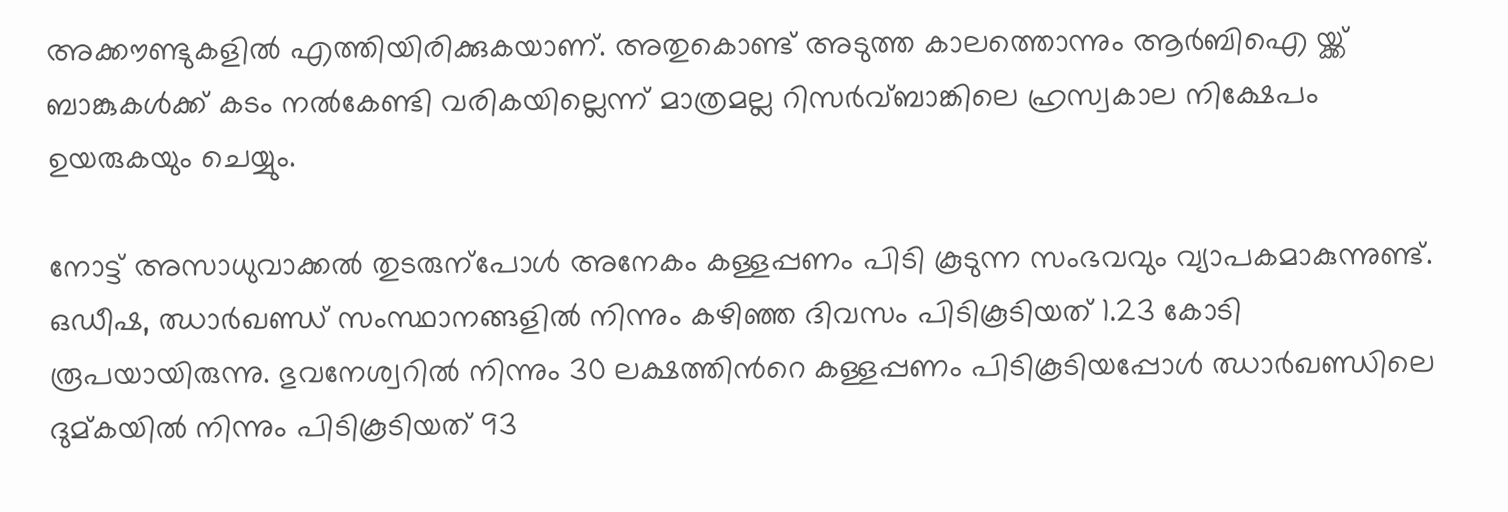അക്കൗണ്ടുകളില്‍ എത്തിയിരിക്കുകയാണ്. അതുകൊണ്ട് അടുത്ത കാലത്തൊന്നും ആര്‍ബിഐ യ്ക്ക് ബാങ്കുകള്‍ക്ക് കടം നല്‍കേണ്ടി വരികയില്ലെന്ന് മാത്രമല്ല റിസര്‍വ്ബാങ്കിലെ ഹ്രസ്വകാല നിക്ഷേപം ഉയരുകയും ചെയ്യും.

നോട്ട് അസാധുവാക്കല്‍ തുടരുന്പോള്‍ അനേകം കള്ളപ്പണം പിടി കൂടുന്ന സംഭവവും വ്യാപകമാകുന്നുണ്ട്. ഒഡീഷ, ഝാര്‍ഖണ്ഡ് സംസ്ഥാനങ്ങളില്‍ നിന്നും കഴിഞ്ഞ ദിവസം പിടികൂടിയത് 1.23 കോടി രൂപയായിരുന്നു. ഭുവനേശ്വറില്‍ നിന്നും 30 ലക്ഷത്തിന്‍റെ കള്ളപ്പണം പിടികൂടിയപ്പോള്‍ ഝാര്‍ഖണ്ഡിലെ ദുമ്കയില്‍ നിന്നും പിടികൂടിയത് 93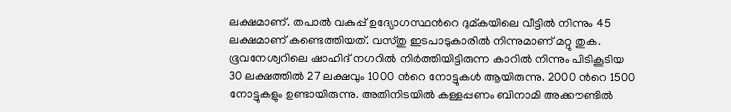ലക്ഷമാണ്. തപാല്‍ വകുപ്പ് ഉദ്യോഗസ്ഥന്‍റെ ദുമ്കയിലെ വീട്ടില്‍ നിന്നും 45 ലക്ഷമാണ് കണ്ടെത്തിയത്. വസ്തു ഇടപാടുകാരില്‍ നിന്നുമാണ് മറ്റു തുക.
ഭൂവനേശ്വറിലെ ഷാഹിദ് നഗറില്‍ നിര്‍ത്തിയിട്ടിരുന്ന കാറില്‍ നിന്നും പിടികൂടിയ 30 ലക്ഷത്തില്‍ 27 ലക്ഷവും 1000 ന്‍റെ നോട്ടുകള്‍ ആയിരുന്നു. 2000 ന്‍റെ 1500 നോട്ടുകളും ഉണ്ടായിരുന്നു. അതിനിടയില്‍ കള്ളപ്പണം ബിനാമി അക്കൗണ്ടില്‍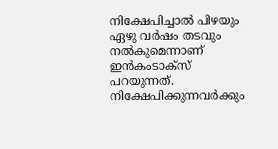നിക്ഷേപിച്ചാല്‍ പിഴയും ഏഴു വര്‍ഷം തടവും നല്‍കുമെന്നാണ് ഇന്‍കംടാക്സ് പറയുന്നത്. നിക്ഷേപിക്കുന്നവര്‍ക്കും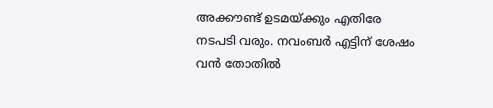അക്കൗണ്ട് ഉടമയ്ക്കും എതിരേ നടപടി വരും. നവംബര്‍ എട്ടിന് ശേഷം വന്‍ തോതില്‍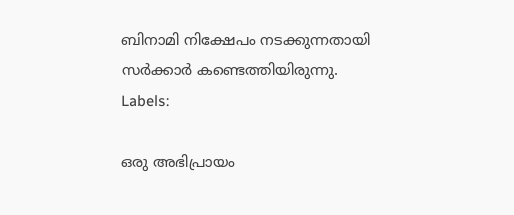ബിനാമി നിക്ഷേപം നടക്കുന്നതായി സര്‍ക്കാര്‍ കണ്ടെത്തിയിരുന്നു.
Labels:

ഒരു അഭിപ്രായം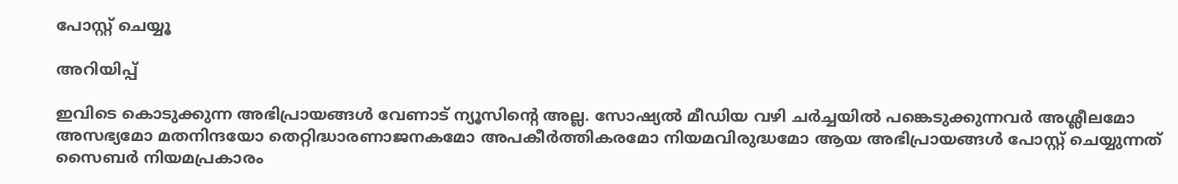പോസ്റ്റ് ചെയ്യൂ

അറിയിപ്പ്

ഇവിടെ കൊടുക്കുന്ന അഭിപ്രായങ്ങള്‍ വേണാട് ന്യൂസിന്‍റെ അല്ല. സോഷ്യല്‍ മീഡിയ വഴി ചര്‍ച്ചയില്‍ പങ്കെടുക്കുന്നവര്‍ അശ്ലീലമോ അസഭ്യമോ മതനിന്ദയോ തെറ്റിദ്ധാരണാജനകമോ അപകീര്‍ത്തികരമോ നിയമവിരുദ്ധമോ ആയ അഭിപ്രായങ്ങള്‍ പോസ്റ്റ്‌ ചെയ്യുന്നത്‌ സൈബര്‍ നിയമപ്രകാരം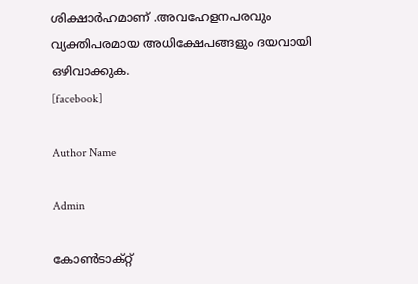ശിക്ഷാര്‍ഹമാണ്‌ .അവഹേളനപരവും വ്യക്തിപരമായ അധിക്ഷേപങ്ങളും ദയവായി ഒഴിവാക്കുക.
[facebook]

Author Name

Admin

കോൺടാക്റ്റ്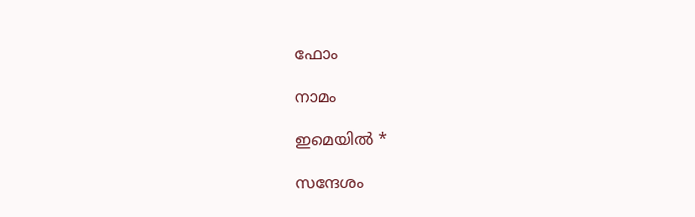ഫോം

നാമം

ഇമെയില്‍ *

സന്ദേശം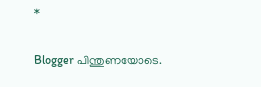*

Blogger പിന്തുണയോടെ.